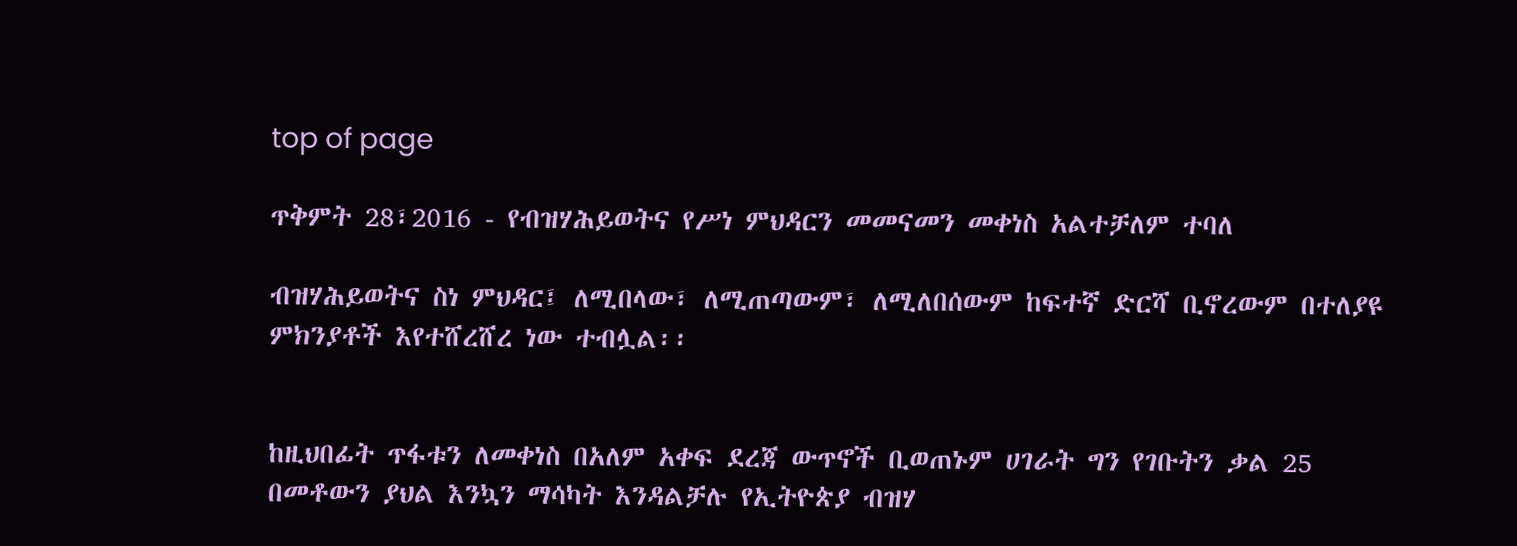top of page

ጥቅምት 28፣2016 - የብዝሃሕይወትና የሥነ ምህዳርን መመናመን መቀነስ አልተቻለም ተባለ

ብዝሃሕይወትና ስነ ምህዳር፤ ለሚበላው፣ ለሚጠጣውም፣ ለሚለበሰውም ከፍተኛ ድርሻ ቢኖረውም በተለያዩ ምክንያቶች እየተሸረሸረ ነው ተብሏል፡፡


ከዚህበፊት ጥፋቱን ለመቀነስ በአለም አቀፍ ደረጃ ውጥኖች ቢወጠኑም ሀገራት ግን የገቡትን ቃል 25 በመቶውን ያህል እንኳን ማሳካት እንዳልቻሉ የኢትዮጵያ ብዝሃ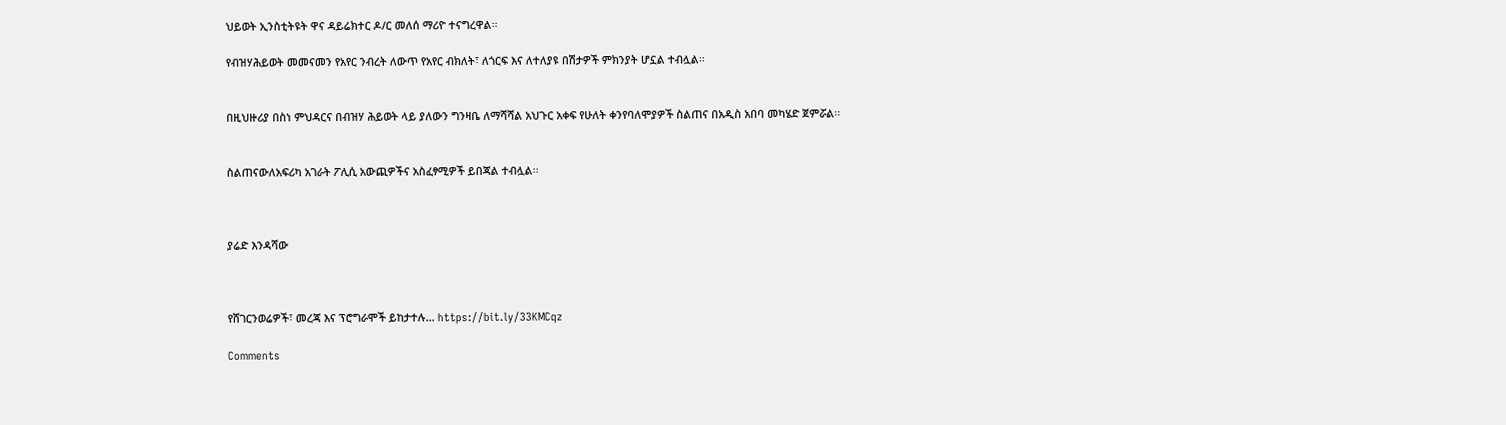ህይወት ኢንስቲትዩት ዋና ዳይሬክተር ዶ/ር መለሰ ማሪዮ ተናግረዋል፡፡

የብዝሃሕይወት መመናመን የአየር ንብረት ለውጥ የአየር ብክለት፣ ለጎርፍ እና ለተለያዩ በሽታዎች ምክንያት ሆኗል ተብሏል፡፡


በዚህዙሪያ በስነ ምህዳርና በብዝሃ ሕይወት ላይ ያለውን ግንዛቤ ለማሻሻል አህጉር አቀፍ የሁለት ቀንየባለሞያዎች ስልጠና በአዲስ አበባ መካሄድ ጀምሯል፡፡


ስልጠናውለአፍሪካ አገራት ፖሊሲ አውጪዎችና አስፈፃሚዎች ይበጃል ተብሏል፡፡



ያሬድ እንዳሻው



የሸገርንወሬዎች፣ መረጃ እና ፕሮግራሞች ይከታተሉ… https://bit.ly/33KMCqz

Comments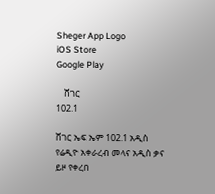Sheger App Logo
iOS Store
Google Play

    ሸገር
102.1

ሸገር ኤፍ ኤም 102.1 አዲስ የሬዲዮ አቀራረብ መላና አዲስ ቃና ይዞ የቀረበ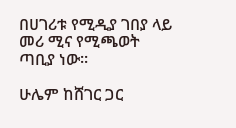በሀገሪቱ የሚዲያ ገበያ ላይ መሪ ሚና የሚጫወት ጣቢያ ነው፡፡

ሁሌም ከሸገር ጋር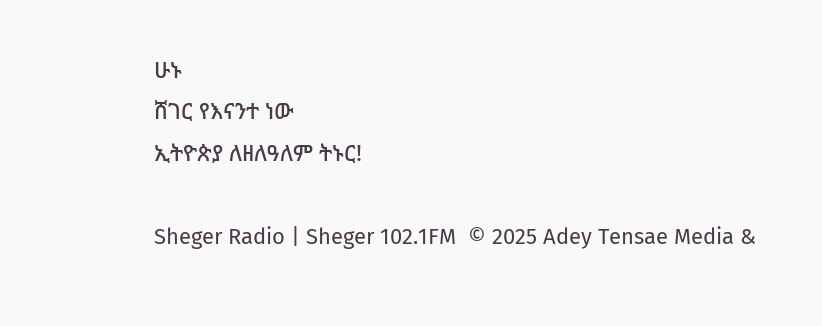ሁኑ
ሸገር የእናንተ ነው
ኢትዮጵያ ለዘለዓለም ትኑር!

Sheger Radio | Sheger 102.1FM  © 2025 Adey Tensae Media &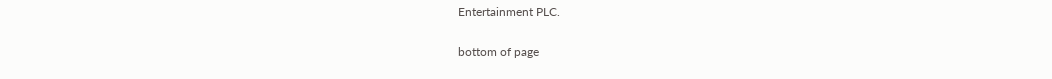Entertainment PLC.

bottom of page